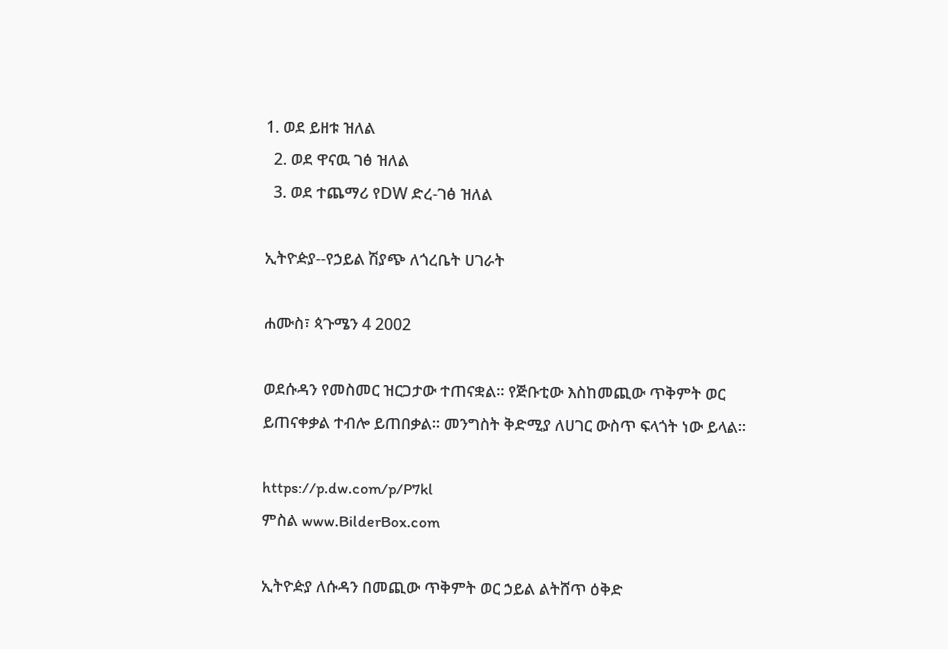1. ወደ ይዘቱ ዝለል
  2. ወደ ዋናዉ ገፅ ዝለል
  3. ወደ ተጨማሪ የDW ድረ-ገፅ ዝለል

ኢትዮዽያ--የኃይል ሽያጭ ለጎረቤት ሀገራት

ሐሙስ፣ ጳጉሜን 4 2002

ወደሱዳን የመስመር ዝርጋታው ተጠናቋል። የጅቡቲው እስከመጪው ጥቅምት ወር ይጠናቀቃል ተብሎ ይጠበቃል። መንግስት ቅድሚያ ለሀገር ውስጥ ፍላጎት ነው ይላል።

https://p.dw.com/p/P7kl
ምስል www.BilderBox.com

ኢትዮዽያ ለሱዳን በመጪው ጥቅምት ወር ኃይል ልትሸጥ ዕቅድ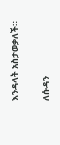እንዳላት አስታወቃለች።

ለሱዳን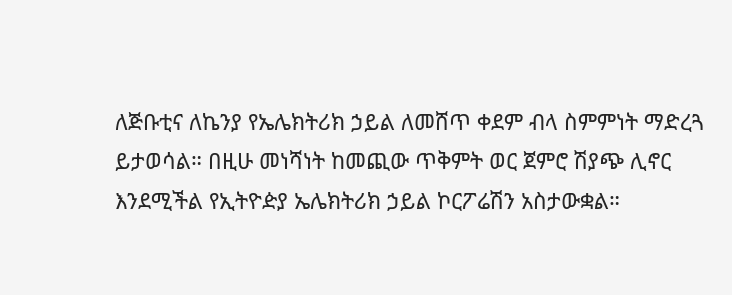ለጅቡቲና ለኬንያ የኤሌክትሪክ ኃይል ለመሸጥ ቀደም ብላ ስምምነት ማድረጓ ይታወሳል። በዚሁ መነሻነት ከመጪው ጥቅምት ወር ጀምሮ ሽያጭ ሊኖር እንደሚችል የኢትዮዽያ ኤሌክትሪክ ኃይል ኮርፖሬሽን አስታውቋል።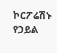ኮርፖሬሽኑ የኃይል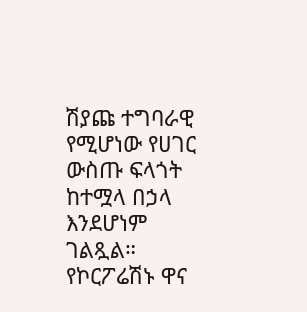ሽያጩ ተግባራዊ የሚሆነው የሀገር ውስጡ ፍላጎት ከተሟላ በኃላ እንደሆነም ገልጿል። የኮርፖሬሽኑ ዋና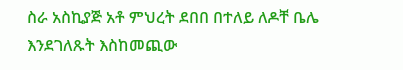ስራ አስኪያጅ አቶ ምህረት ደበበ በተለይ ለዶቸ ቤሌ እንደገለጹት እስከመጪው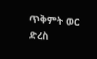ጥቅምት ወር ድረስ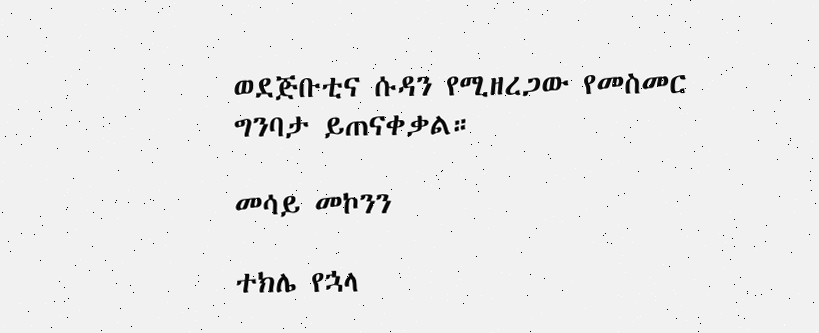ወደጅቡቲና ሱዳን የሚዘረጋው የመስመር ግንባታ ይጠናቀቃል።

መሳይ መኮንን

ተክሌ የኋላ